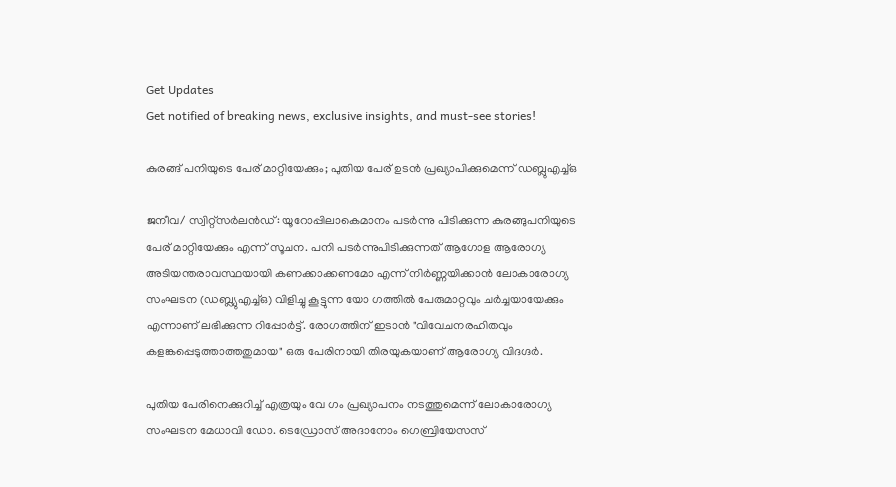Get Updates
Get notified of breaking news, exclusive insights, and must-see stories!

കുരങ്ങ് പനിയുടെ പേര് മാറ്റിയേക്കും; പുതിയ പേര് ഉടൻ പ്രഖ്യാപിക്കുമെന്ന് ഡബ്ലുഎച്ച്ഒ

ജനീവ/ സ്വിറ്റ്സർലൻഡ്: യൂറോപ്പിലാകെമാനം പടർന്നു പിടിക്കുന്ന കുരങ്ങുപനിയുടെ പേര് മാറ്റിയേക്കും എന്ന് സൂചന. പനി പടർന്നുപിടിക്കുന്നത് ആഗോള ആരോഗ്യ അടിയന്തരാവസ്ഥയായി കണക്കാക്കണമോ എന്ന് നിർണ്ണയിക്കാൻ ലോകാരോഗ്യ സംഘടന (ഡബ്ല്യുഎച്ച്ഒ) വിളിച്ചു കൂട്ടുന്ന യോ ഗത്തിൽ പേരുമാറ്റവും ചർച്ചയായേക്കും എന്നാണ് ലഭിക്കുന്ന റിപ്പോർട്ട്. രോഗത്തിന് ഇടാൻ "വിവേചനരഹിതവും കളങ്കപ്പെടുത്താത്തതുമായ" ഒരു പേരിനായി തിരയുകയാണ് ആരോഗ്യ വിദഗ്ദർ.

പുതിയ പേരിനെക്കുറിച്ച് എത്രയും വേ ഗം പ്രഖ്യാപനം നടത്തുമെന്ന് ലോകാരോഗ്യ സംഘടന മേധാവി ഡോ. ടെഡ്രോസ് അദാനോം ഗെബ്രിയേസസ്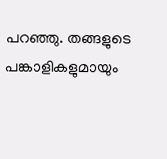പറഞ്ഞു. തങ്ങളുടെ പങ്കാളികളുമായും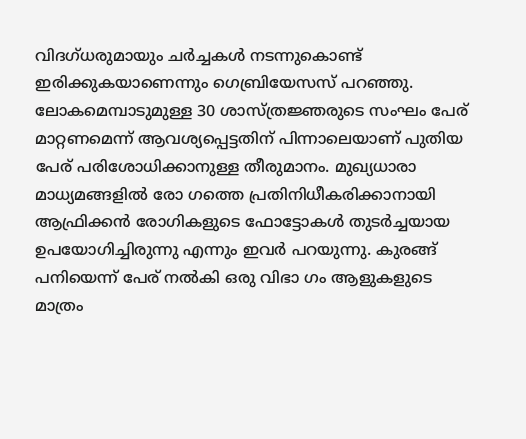വിദഗ്ധരുമായും ചർച്ചകൾ നടന്നുകൊണ്ട് ഇരിക്കുകയാണെന്നും ഗെബ്രിയേസസ് പറഞ്ഞു. ലോകമെമ്പാടുമുള്ള 30 ശാസ്ത്രജ്ഞരുടെ സംഘം പേര് മാറ്റണമെന്ന് ആവശ്യപ്പെട്ടതിന് പിന്നാലെയാണ് പുതിയ പേര് പരിശോധിക്കാനുള്ള തീരുമാനം. മുഖ്യധാരാ മാധ്യമങ്ങളിൽ രോ ഗത്തെ പ്രതിനിധീകരിക്കാനായി ആഫ്രിക്കൻ രോഗികളുടെ ഫോട്ടോകൾ തുടർച്ചയായ ഉപയോഗിച്ചിരുന്നു എന്നും ഇവർ പറയുന്നു. കുരങ്ങ് പനിയെന്ന് പേര് നൽകി ഒരു വിഭാ ഗം ആളുകളുടെ മാത്രം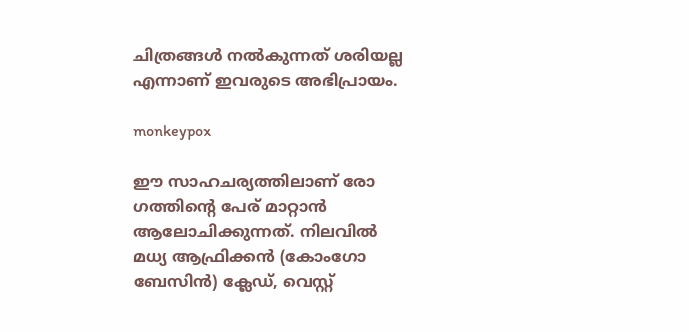ചിത്രങ്ങൾ നൽകുന്നത് ശരിയല്ല എന്നാണ് ഇവരുടെ അഭിപ്രായം.

monkeypox

ഈ സാഹചര്യത്തിലാണ് രോ ഗത്തിന്റെ പേര് മാറ്റാൻ ആലോചിക്കുന്നത്. നിലവിൽ മധ്യ ആഫ്രിക്കൻ (കോംഗോ ബേസിൻ) ക്ലേഡ്, വെസ്റ്റ്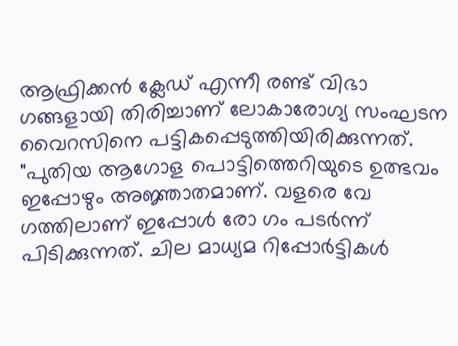ആഫ്രിക്കൻ ക്ലേഡ് എന്നീ രണ്ട് വിഭാ ഗങ്ങളായി തിരിച്ചാണ് ലോകാരോഗ്യ സംഘടന വൈറസിനെ പട്ടികപ്പെടുത്തിയിരിക്കുന്നത്. "പുതിയ ആഗോള പൊട്ടിത്തെറിയുടെ ഉത്ഭവം ഇപ്പോഴും അജ്ഞാതമാണ്. വളരെ വേ ഗത്തിലാണ് ഇപ്പോൾ രോ ഗം പടർന്ന് പിടിക്കുന്നത്. ചില മാധ്യമ റിപ്പോർട്ടികൾ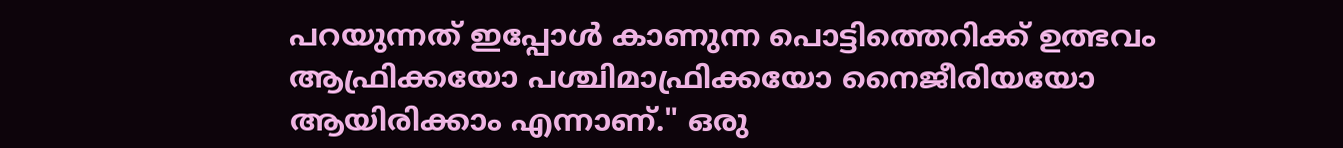പറയുന്നത് ഇപ്പോൾ കാണുന്ന പൊട്ടിത്തെറിക്ക് ഉത്ഭവം ആഫ്രിക്കയോ പശ്ചിമാഫ്രിക്കയോ നൈജീരിയയോ ആയിരിക്കാം എന്നാണ്." ഒരു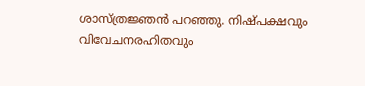ശാസ്ത്രജ്ഞൻ പറഞ്ഞു. നിഷ്പക്ഷവും വിവേചനരഹിതവും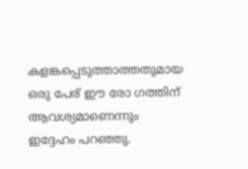കളങ്കപ്പെടുത്താത്തതുമായ ഒരു പേര് ഈ രോ ഗത്തിന് ആവശ്യമാണെന്നും ഇദ്ദേഹം പറഞ്ഞു.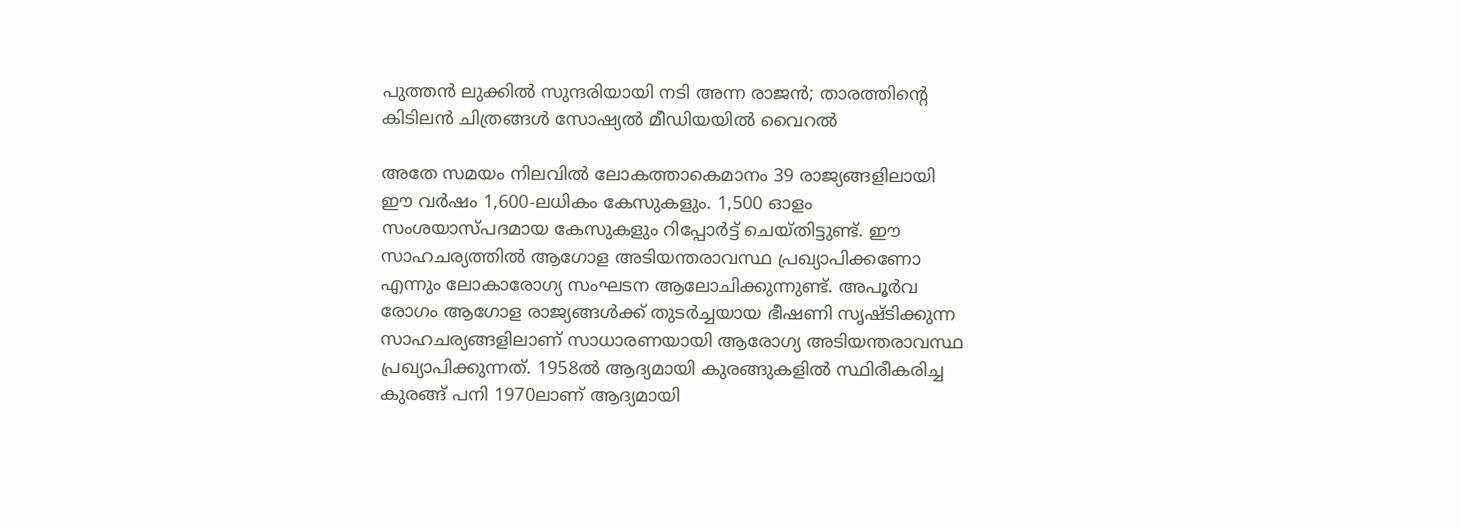പുത്തന്‍ ലുക്കില്‍ സുന്ദരിയായി നടി അന്ന രാജന്‍; താരത്തിന്റെ കിടിലന്‍ ചിത്രങ്ങള്‍ സോഷ്യല്‍ മീഡിയയില്‍ വൈറല്‍

അതേ സമയം നിലവിൽ ലോകത്താകെമാനം 39 രാജ്യങ്ങളിലായി ഈ വർഷം 1,600-ലധികം കേസുകളും. 1,500 ഓളം സംശയാസ്പദമായ കേസുകളും റിപ്പോർട്ട് ചെയ്തിട്ടുണ്ട്. ഈ സാഹചര്യത്തിൽ ആഗോള അടിയന്തരാവസ്ഥ പ്രഖ്യാപിക്കണോ എന്നും ലോകാരോഗ്യ സംഘടന ആലോചിക്കുന്നുണ്ട്. അപൂർവ രോഗം ആഗോള രാജ്യങ്ങൾക്ക് തുടർച്ചയായ ഭീഷണി സൃഷ്ടിക്കുന്ന സാഹചര്യങ്ങളിലാണ് സാധാരണയായി ആരോഗ്യ അടിയന്തരാവസ്ഥ പ്രഖ്യാപിക്കുന്നത്. 1958ൽ ആദ്യമായി കുരങ്ങുകളിൽ സ്ഥിരീകരിച്ച കുരങ്ങ് പനി 1970ലാണ് ആദ്യമായി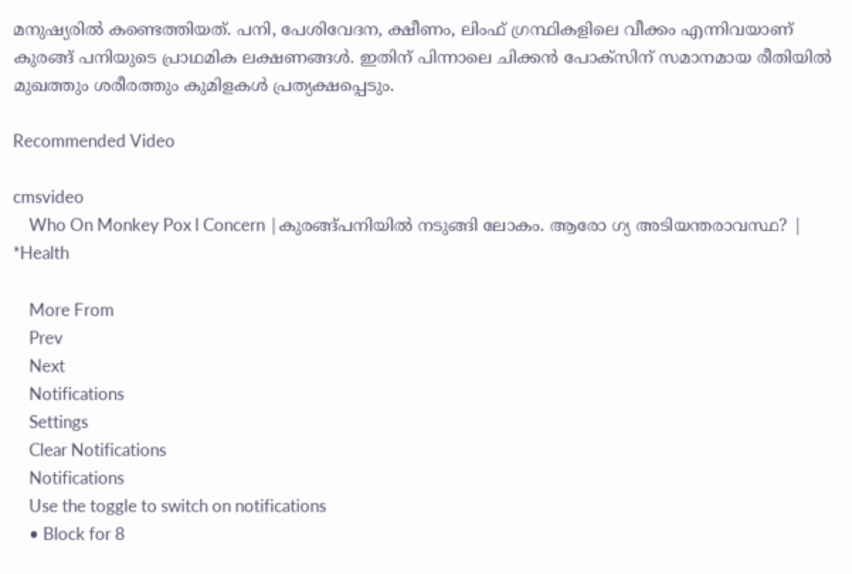മനുഷ്യരിൽ കണ്ടെത്തിയത്. പനി, പേശിവേദന, ക്ഷീണം, ലിംഫ് ഗ്രന്ഥികളിലെ വീക്കം എന്നിവയാണ് കുരങ്ങ് പനിയുടെ പ്രാഥമിക ലക്ഷണങ്ങൾ. ഇതിന് പിന്നാലെ ചിക്കൻ പോക്സിന് സമാനമായ രീതിയിൽ മുഖത്തും ശരീരത്തും കുമിളകൾ പ്രത്യക്ഷപ്പെടും.

Recommended Video

cmsvideo
    Who On Monkey Pox l Concern |കുരങ്ങ്പനിയിൽ നടുങ്ങി ലോകം. ആരോ ഗ്യ അടിയന്തരാവസ്ഥ? | *Health

    More From
    Prev
    Next
    Notifications
    Settings
    Clear Notifications
    Notifications
    Use the toggle to switch on notifications
    • Block for 8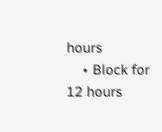hours
    • Block for 12 hours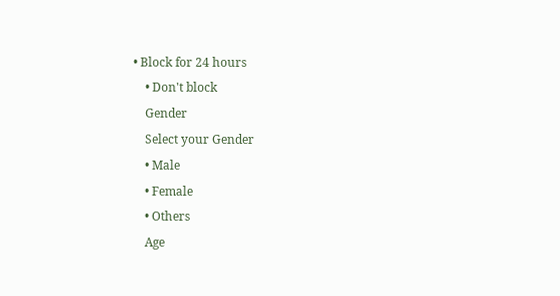• Block for 24 hours
    • Don't block
    Gender
    Select your Gender
    • Male
    • Female
    • Others
    Age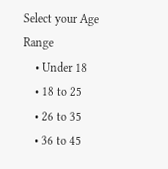Select your Age Range
    • Under 18
    • 18 to 25
    • 26 to 35
    • 36 to 45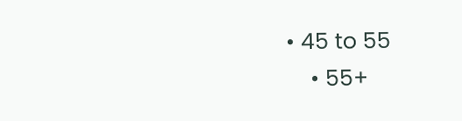• 45 to 55
    • 55+